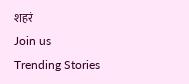शहरं
Join us
Trending Stories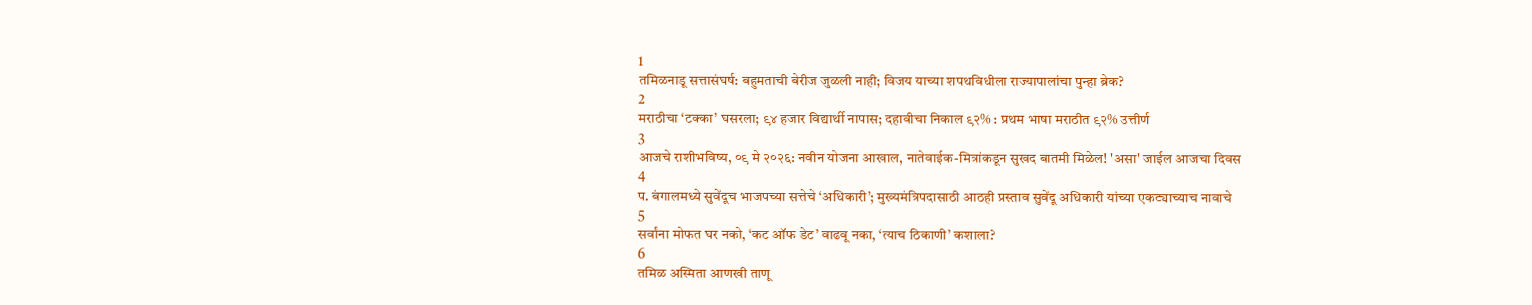1
तमिळनाडू सत्तासंघर्ष: बहुमताची बेरीज जुळली नाही; विजय याच्या शपथविधीला राज्यापालांचा पुन्हा ब्रेक?
2
मराठीचा ‘टक्का’ घसरला; ९४ हजार विद्यार्थी नापास; दहावीचा निकाल ९२% : प्रथम भाषा मराठीत ९२% उत्तीर्ण
3
आजचे राशीभविष्य, ०९ मे २०२६: नवीन योजना आखाल, नातेवाईक-मित्रांकडून सुखद बातमी मिळेल! 'असा' जाईल आजचा दिवस
4
प. बंगालमध्ये सुवेंदूच भाजपच्या सत्तेचे ‘अधिकारी’; मुख्यमंत्रिपदासाठी आठही प्रस्ताव सुवेंदू अधिकारी यांच्या एकट्याच्याच नावाचे
5
सर्वांना मोफत घर नको, ‘कट ऑफ डेट’ वाढवू नका, ‘त्याच ठिकाणी’ कशाला?
6
तमिळ अस्मिता आणखी ताणू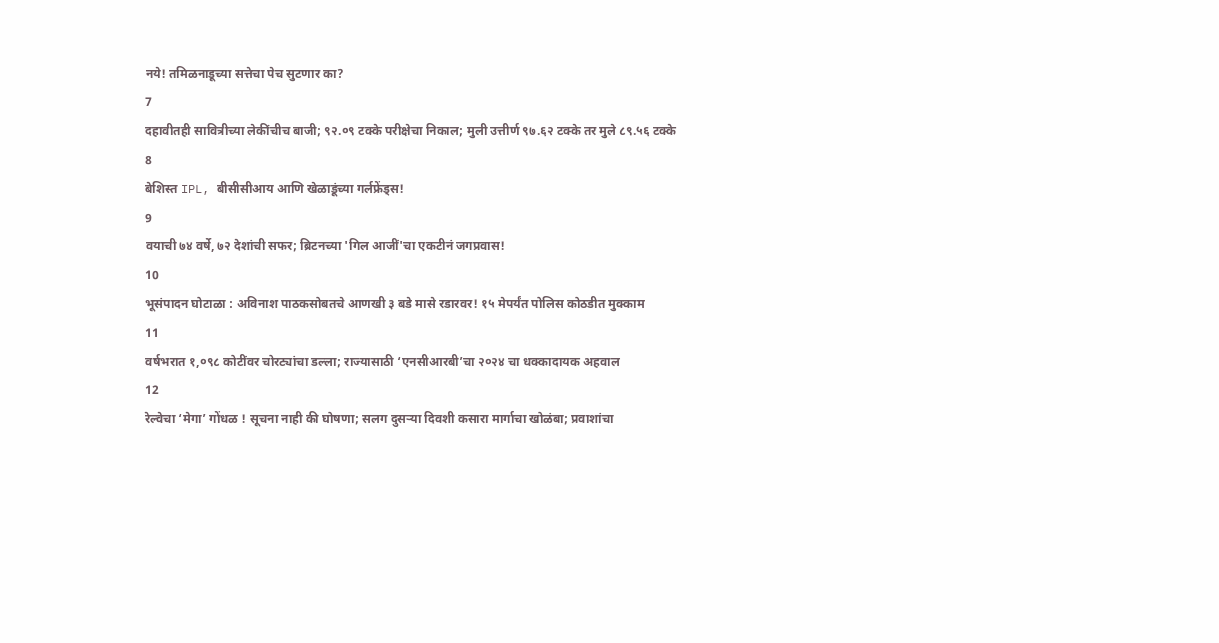नये! तमिळनाडूच्या सत्तेचा पेच सुटणार का?
7
दहावीतही सावित्रीच्या लेकींचीच बाजी; ९२.०९ टक्के परीक्षेचा निकाल; मुली उत्तीर्ण ९७.६२ टक्के तर मुले ८९.५६ टक्के
8
बेशिस्त IPL, बीसीसीआय आणि खेळाडूंच्या गर्लफ्रेंड्स!
9
वयाची ७४ वर्षे, ७२ देशांची सफर; ब्रिटनच्या 'गिल आजीं'चा एकटीनं जगप्रवास!
10
भूसंपादन घोटाळा : अविनाश पाठकसोबतचे आणखी ३ बडे मासे रडारवर! १५ मेपर्यंत पोलिस कोठडीत मुक्काम
11
वर्षभरात १,०९८ कोटींवर चोरट्यांचा डल्ला; राज्यासाठी ‘एनसीआरबी’चा २०२४ चा धक्कादायक अहवाल
12
रेल्वेचा ‘मेगा’ गोंधळ ! सूचना नाही की घोषणा; सलग दुसऱ्या दिवशी कसारा मार्गाचा खोळंबा; प्रवाशांचा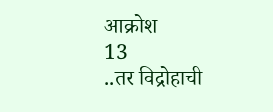आक्रोश
13
..तर विद्रोहाची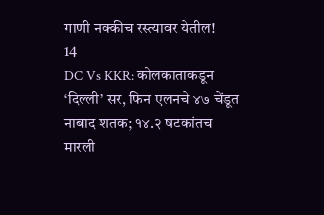गाणी नक्कीच रस्त्यावर येतील!
14
DC Vs KKR: कोलकाताकडून ‘दिल्ली’ सर, फिन एलनचे ४७ चेंडूत नाबाद शतक; १४.२ षटकांतच मारली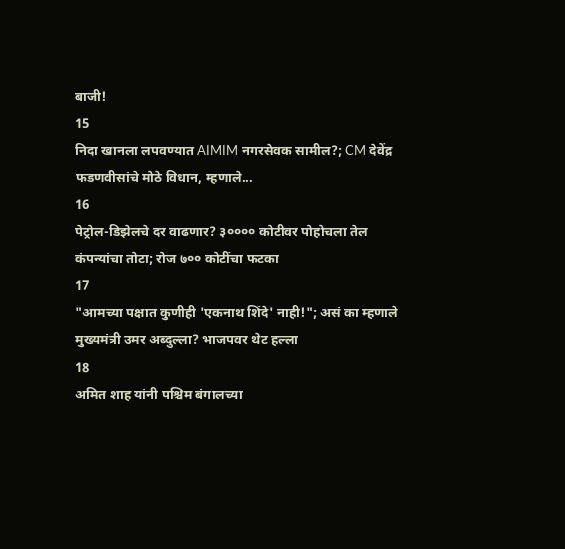बाजी!
15
निदा खानला लपवण्यात AIMIM नगरसेवक सामील?; CM देवेंद्र फडणवीसांचे मोठे विधान, म्हणाले...
16
पेट्रोल-डिझेलचे दर वाढणार? ३०००० कोटीवर पोहोचला तेल कंपन्यांचा तोटा; रोज ७०० कोटींचा फटका
17
"आमच्या पक्षात कुणीही 'एकनाथ शिंदे' नाही!"; असं का म्हणाले मुख्यमंत्री उमर अब्दुल्ला? भाजपवर थेट हल्ला
18
अमित शाह यांनी पश्चिम बंगालच्या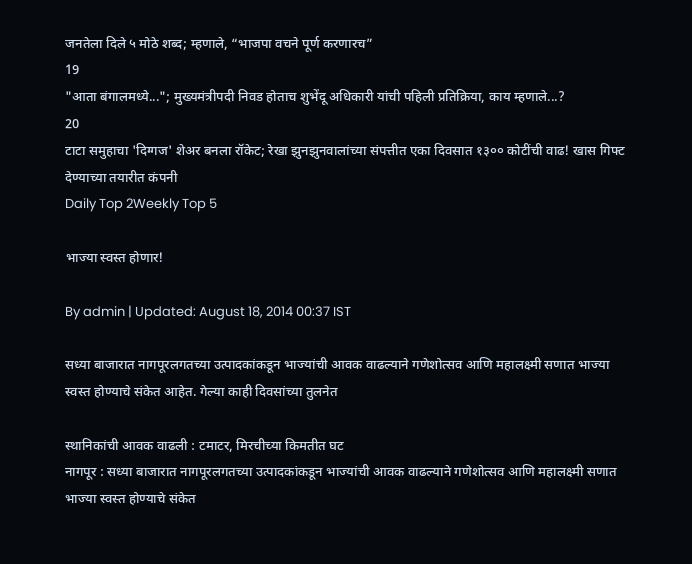जनतेला दिले ५ मोठे शब्द; म्हणाले, “भाजपा वचने पूर्ण करणारच”
19
"आता बंगालमध्ये..."; मुख्यमंत्रीपदी निवड होताच शुभेंदू अधिकारी यांची पहिली प्रतिक्रिया, काय म्हणाले...?
20
टाटा समुहाचा 'दिग्गज' शेअर बनला रॉकेट; रेखा झुनझुनवालांच्या संपत्तीत एका दिवसात १३०० कोटींची वाढ! खास गिफ्ट देण्याच्या तयारीत कंपनी
Daily Top 2Weekly Top 5

भाज्या स्वस्त होणार!

By admin | Updated: August 18, 2014 00:37 IST

सध्या बाजारात नागपूरलगतच्या उत्पादकांकडून भाज्यांची आवक वाढल्याने गणेशोत्सव आणि महालक्ष्मी सणात भाज्या स्वस्त होण्याचे संकेत आहेत. गेल्या काही दिवसांच्या तुलनेत

स्थानिकांची आवक वाढली : टमाटर, मिरचीच्या किमतीत घट
नागपूर : सध्या बाजारात नागपूरलगतच्या उत्पादकांकडून भाज्यांची आवक वाढल्याने गणेशोत्सव आणि महालक्ष्मी सणात भाज्या स्वस्त होण्याचे संकेत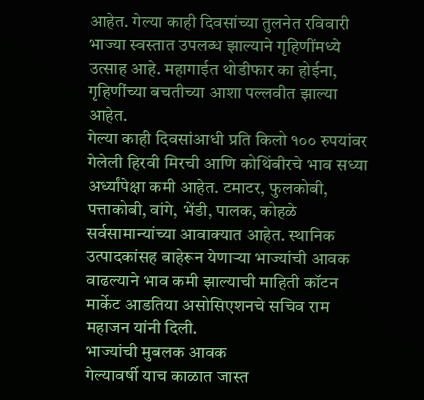आहेत. गेल्या काही दिवसांच्या तुलनेत रविवारी भाज्या स्वस्तात उपलब्ध झाल्याने गृहिणींमध्ये उत्साह आहे. महागाईत थोडीफार का होईना, गृहिणींच्या बचतीच्या आशा पल्लवीत झाल्या आहेत.
गेल्या काही दिवसांआधी प्रति किलो १०० रुपयांवर गेलेली हिरवी मिरची आणि कोथिंबीरचे भाव सध्या अर्ध्यांपेक्षा कमी आहेत. टमाटर, फुलकोबी, पत्ताकोबी, वांगे, भेंडी, पालक, कोहळे सर्वसामान्यांच्या आवाक्यात आहेत. स्थानिक उत्पादकांसह बाहेरून येणाऱ्या भाज्यांची आवक वाढल्याने भाव कमी झाल्याची माहिती कॉटन मार्केट आडतिया असोसिएशनचे सचिव राम महाजन यांनी दिली.
भाज्यांची मुबलक आवक
गेल्यावर्षी याच काळात जास्त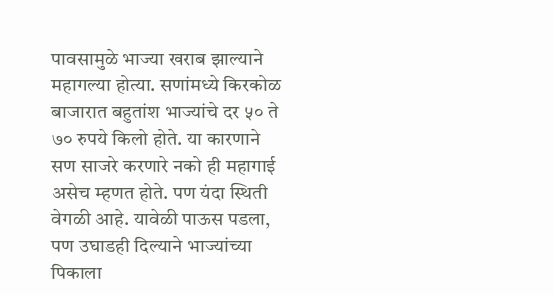पावसामुळे भाज्या खराब झाल्याने महागल्या होत्या. सणांमध्ये किरकोळ बाजारात बहुतांश भाज्यांचे दर ५० ते ७० रुपये किलो होते. या कारणाने सण साजरे करणारे नको ही महागाई असेच म्हणत होते. पण यंदा स्थिती वेगळी आहे. यावेळी पाऊस पडला, पण उघाडही दिल्याने भाज्यांच्या पिकाला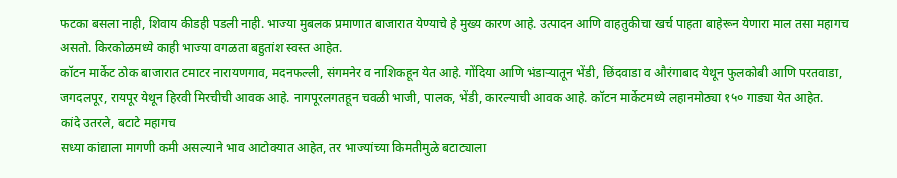फटका बसला नाही, शिवाय कीडही पडली नाही. भाज्या मुबलक प्रमाणात बाजारात येण्याचे हे मुख्य कारण आहे. उत्पादन आणि वाहतुकीचा खर्च पाहता बाहेरून येणारा माल तसा महागच असतो. किरकोळमध्ये काही भाज्या वगळता बहुतांश स्वस्त आहेत.
कॉटन मार्केट ठोक बाजारात टमाटर नारायणगाव, मदनफल्ली, संगमनेर व नाशिकहून येत आहे. गोंदिया आणि भंडाऱ्यातून भेंडी, छिंदवाडा व औरंगाबाद येथून फुलकोबी आणि परतवाडा, जगदलपूर, रायपूर येथून हिरवी मिरचीची आवक आहे. नागपूरलगतहून चवळी भाजी, पालक, भेंडी, कारल्याची आवक आहे. कॉटन मार्केटमध्ये लहानमोठ्या १५० गाड्या येत आहेत.
कांदे उतरले, बटाटे महागच
सध्या कांद्याला मागणी कमी असल्याने भाव आटोक्यात आहेत, तर भाज्यांच्या किमतीमुळे बटाट्याला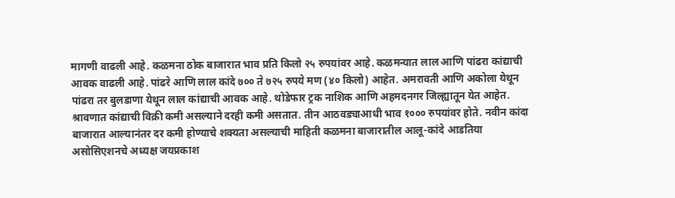मागणी वाढली आहे. कळमना ठोक बाजारात भाव प्रति किलो २५ रुपयांवर आहे. कळमन्यात लाल आणि पांढरा कांद्याची आवक वाढली आहे. पांढरे आणि लाल कांदे ७०० ते ७२५ रुपये मण (४० किलो) आहेत. अमरावती आणि अकोला येथून पांढरा तर बुलडाणा येथून लाल कांद्याची आवक आहे. थोडेफार ट्रक नाशिक आणि अहमदनगर जिल्ह्यातून येत आहेत.
श्रावणात कांद्याची विक्री कमी असल्याने दरही कमी असतात. तीन आठवड्याआधी भाव १००० रुपयांवर होते. नवीन कांदा बाजारात आल्यानंतर दर कमी होण्याचे शक्यता असल्याची माहिती कळमना बाजारातील आलू-कांदे आडतिया असोसिएशनचे अध्यक्ष जयप्रकाश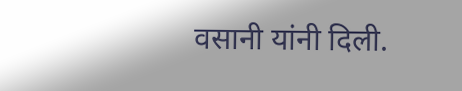वसानी यांनी दिली.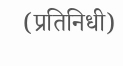(प्रतिनिधी)